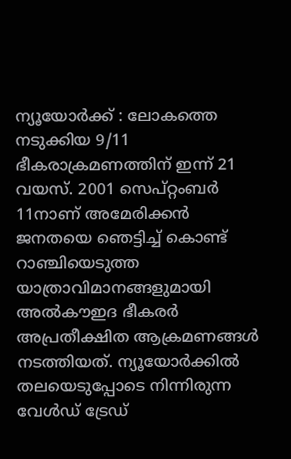ന്യൂയോര്‍ക്ക് : ലോകത്തെ നടുക്കിയ 9/11 ഭീകരാക്രമണത്തിന് ഇന്ന്‌ 21 വയസ്. 2001 സെപ്റ്റംബര്‍ 11നാണ് അമേരിക്കന്‍ ജനതയെ ഞെട്ടിച്ച് കൊണ്ട് റാഞ്ചിയെടുത്ത യാത്രാവിമാനങ്ങളുമായി അല്‍കൗഇദ ഭീകരര്‍ അപ്രതീക്ഷിത ആക്രമണങ്ങള്‍ നടത്തിയത്. ന്യൂയോര്‍ക്കില്‍ തലയെടുപ്പോടെ നിന്നിരുന്ന വേള്‍ഡ് ട്രേഡ്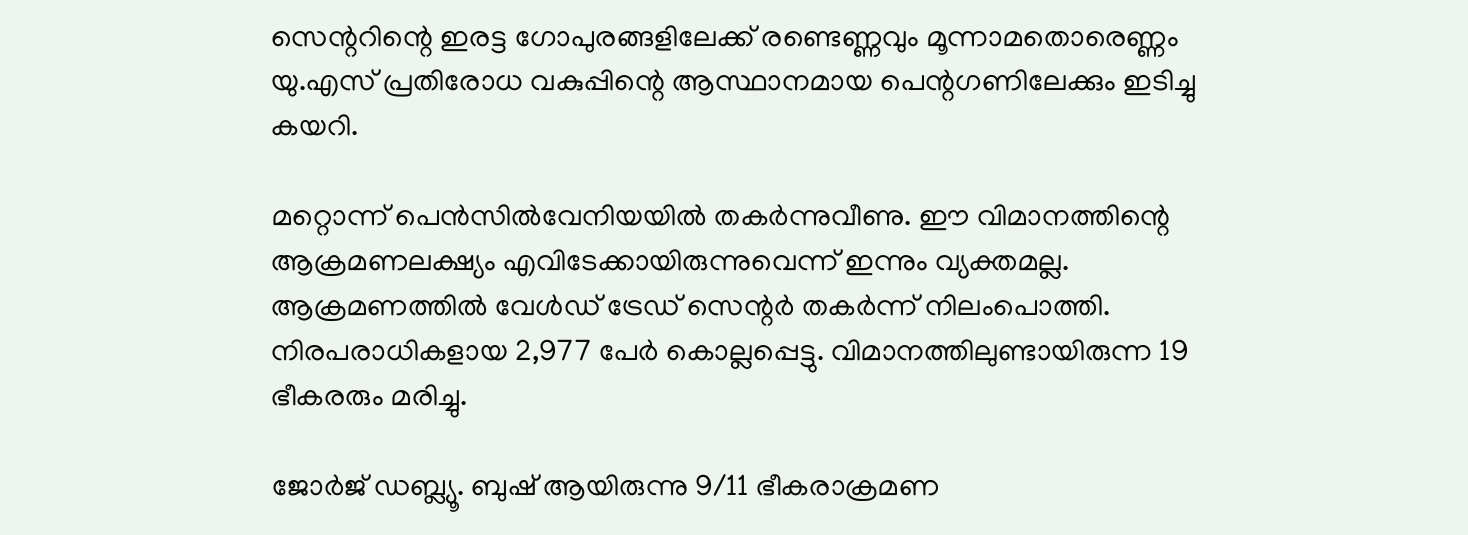സെന്ററിന്റെ ഇരട്ട ഗോപുരങ്ങളിലേക്ക് രണ്ടെണ്ണവും മൂന്നാമതൊരെണ്ണം യു.എസ് പ്രതിരോധ വകുപ്പിന്റെ ആസ്ഥാനമായ പെന്റഗണിലേക്കും ഇടിച്ചു കയറി.

മറ്റൊന്ന് പെന്‍സില്‍വേനിയയില്‍ തകര്‍ന്നുവീണു. ഈ വിമാനത്തിന്റെ ആക്രമണലക്ഷ്യം എവിടേക്കായിരുന്നുവെന്ന് ഇന്നും വ്യക്തമല്ല. ആക്രമണത്തില്‍ വേള്‍ഡ് ട്രേഡ് സെന്റര്‍ തകര്‍ന്ന് നിലംപൊത്തി. നിരപരാധികളായ 2,977 പേര്‍ കൊല്ലപ്പെട്ടു. വിമാനത്തിലുണ്ടായിരുന്ന 19 ഭീകരരും മരിച്ചു.

ജോര്‍ജ് ഡബ്ല്യൂ. ബുഷ് ആയിരുന്നു 9/11 ഭീകരാക്രമണ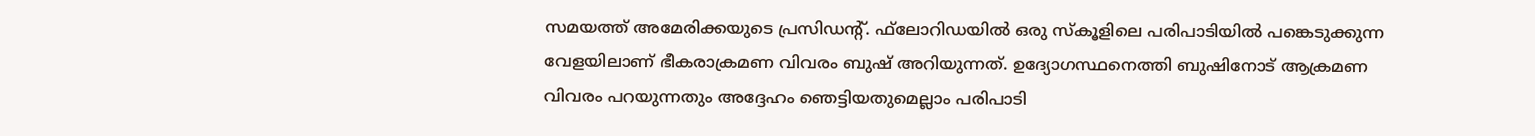സമയത്ത് അമേരിക്കയുടെ പ്രസിഡന്റ്. ഫ്‌ലോറിഡയില്‍ ഒരു സ്‌കൂളിലെ പരിപാടിയില്‍ പങ്കെടുക്കുന്ന വേളയിലാണ് ഭീകരാക്രമണ വിവരം ബുഷ് അറിയുന്നത്. ഉദ്യോഗസ്ഥനെത്തി ബുഷിനോട് ആക്രമണ വിവരം പറയുന്നതും അദ്ദേഹം ഞെട്ടിയതുമെല്ലാം പരിപാടി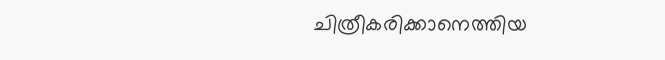ചിത്രീകരിക്കാനെത്തിയ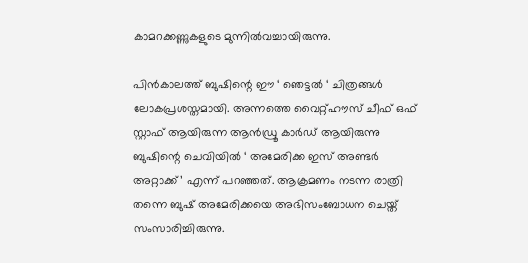കാമറക്കണ്ണുകളുടെ മുന്നില്‍വച്ചായിരുന്നു.

പിന്‍കാലത്ത് ബുഷിന്റെ ഈ ‘ ഞെട്ടല്‍ ‘ ചിത്രങ്ങള്‍ ലോകപ്രശസ്തമായി. അന്നത്തെ വൈറ്റ്ഹൗസ് ചീഫ് ഒഫ് സ്റ്റാഫ് ആയിരുന്ന ആന്‍ഡ്രൂ കാര്‍ഡ് ആയിരുന്നു ബുഷിന്റെ ചെവിയില്‍ ‘ അമേരിക്ക ഇസ് അണ്ടര്‍ അറ്റാക്ക്’ എന്ന് പറഞ്ഞത്. ആക്രമണം നടന്ന രാത്രി തന്നെ ബുഷ് അമേരിക്കയെ അഭിസംബോധന ചെയ്ത് സംസാരിച്ചിരുന്നു.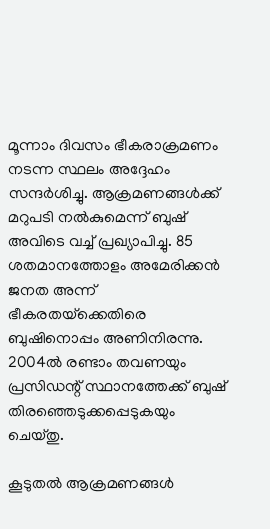മൂന്നാം ദിവസം ഭീകരാക്രമണം നടന്ന സ്ഥലം അദ്ദേഹം സന്ദര്‍ശിച്ചു. ആക്രമണങ്ങള്‍ക്ക് മറുപടി നല്‍കുമെന്ന് ബുഷ് അവിടെ വച്ച് പ്രഖ്യാപിച്ചു. 85 ശതമാനത്തോളം അമേരിക്കന്‍ ജനത അന്ന് ഭീകരതയ്‌ക്കെതിരെ ബുഷിനൊപ്പം അണിനിരന്നു. 2004ല്‍ രണ്ടാം തവണയും പ്രസിഡന്റ് സ്ഥാനത്തേക്ക് ബുഷ് തിരഞ്ഞെടുക്കപ്പെടുകയും ചെയ്തു.

കൂടുതല്‍ ആക്രമണങ്ങള്‍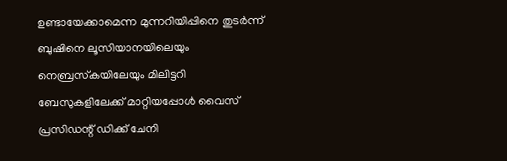ഉണ്ടായേക്കാമെന്ന മുന്നറിയിപ്പിനെ തുടര്‍ന്ന് ബുഷിനെ ലൂസിയാനയിലെയും നെബ്രസ്‌കയിലേയും മിലിട്ടറി ബേസുകളിലേക്ക് മാറ്റിയപ്പോള്‍ വൈസ് പ്രസിഡന്റ് ഡിക്ക് ചേനി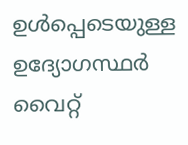ഉള്‍പ്പെടെയുള്ള ഉദ്യോഗസ്ഥര്‍ വൈറ്റ്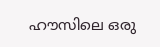ഹൗസിലെ ഒരു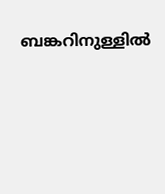ബങ്കറിനുള്ളില്‍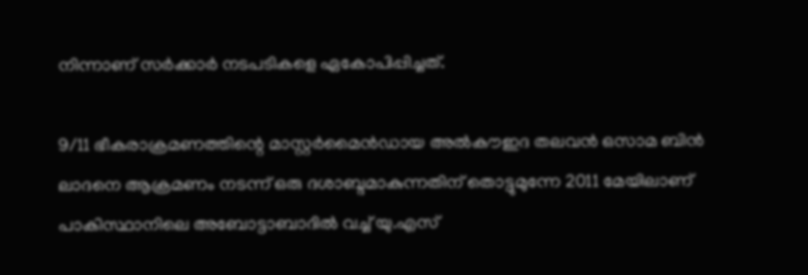നിന്നാണ് സര്‍ക്കാര്‍ നടപടികളെ ഏകോപിപ്പിച്ചത്.

9/11 ഭീകരാക്രമണത്തിന്റെ മാസ്റ്റര്‍മൈന്‍ഡായ അല്‍കൗഇദ തലവന്‍ ഒസാമ ബിന്‍ ലാദനെ ആക്രമണം നടന്ന് ഒരു ദശാബ്ദമാകുന്നതിന് തൊട്ടുമുന്നേ 2011 മേയിലാണ് പാകിസ്ഥാനിലെ അബോട്ടാബാദില്‍ വച്ച് യു.എസ്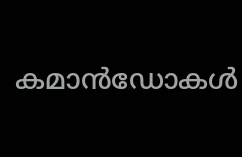കമാന്‍ഡോകള്‍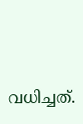വധിച്ചത്.